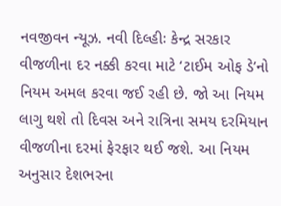નવજીવન ન્યૂઝ. નવી દિલ્હીઃ કેન્દ્ર સરકાર વીજળીના દર નક્કી કરવા માટે ‘ટાઈમ ઓફ ડે’નો નિયમ અમલ કરવા જઈ રહી છે. જો આ નિયમ લાગુ થશે તો દિવસ અને રાત્રિના સમય દરમિયાન વીજળીના દરમાં ફેરફાર થઈ જશે. આ નિયમ અનુસાર દેશભરના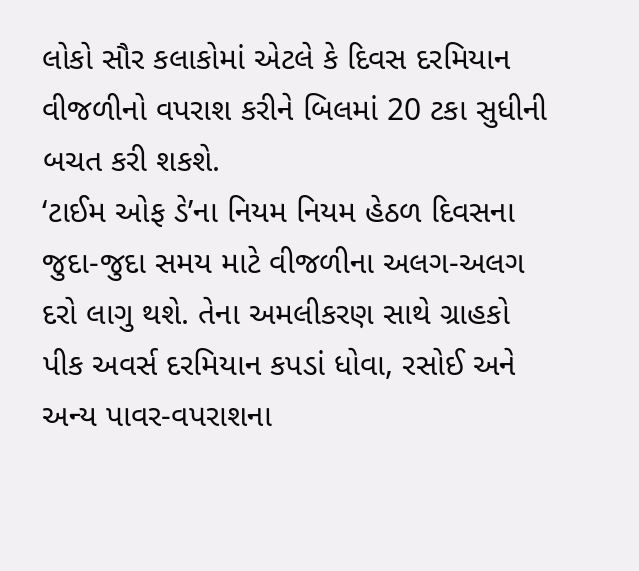લોકો સૌર કલાકોમાં એટલે કે દિવસ દરમિયાન વીજળીનો વપરાશ કરીને બિલમાં 20 ટકા સુધીની બચત કરી શકશે.
‘ટાઈમ ઓફ ડે’ના નિયમ નિયમ હેઠળ દિવસના જુદા-જુદા સમય માટે વીજળીના અલગ-અલગ દરો લાગુ થશે. તેના અમલીકરણ સાથે ગ્રાહકો પીક અવર્સ દરમિયાન કપડાં ધોવા, રસોઈ અને અન્ય પાવર-વપરાશના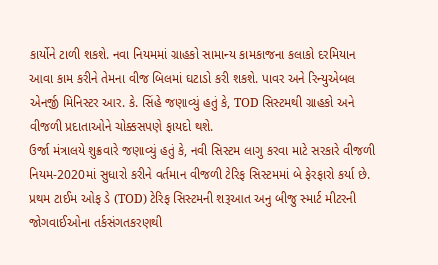કાર્યોને ટાળી શકશે. નવા નિયમમાં ગ્રાહકો સામાન્ય કામકાજના કલાકો દરમિયાન આવા કામ કરીને તેમના વીજ બિલમાં ઘટાડો કરી શકશે. પાવર અને રિન્યુએબલ એનર્જી મિનિસ્ટર આર. કે. સિંહે જણાવ્યું હતું કે, TOD સિસ્ટમથી ગ્રાહકો અને વીજળી પ્રદાતાઓને ચોક્કસપણે ફાયદો થશે.
ઉર્જા મંત્રાલયે શુક્રવારે જણાવ્યું હતું કે, નવી સિસ્ટમ લાગુ કરવા માટે સરકારે વીજળી નિયમ-2020માં સુધારો કરીને વર્તમાન વીજળી ટેરિફ સિસ્ટમમાં બે ફેરફારો કર્યા છે. પ્રથમ ટાઈમ ઓફ ડે (TOD) ટેરિફ સિસ્ટમની શરૂઆત અનુ બીજુ સ્માર્ટ મીટરની જોગવાઈઓના તર્કસંગતકરણથી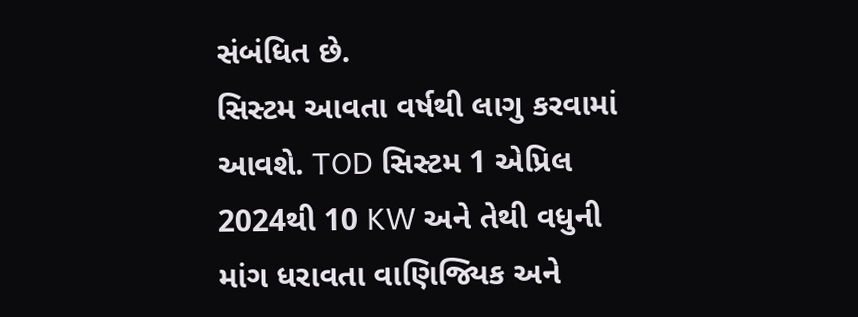સંબંધિત છે.
સિસ્ટમ આવતા વર્ષથી લાગુ કરવામાં આવશે. TOD સિસ્ટમ 1 એપ્રિલ 2024થી 10 KW અને તેથી વધુની માંગ ધરાવતા વાણિજ્યિક અને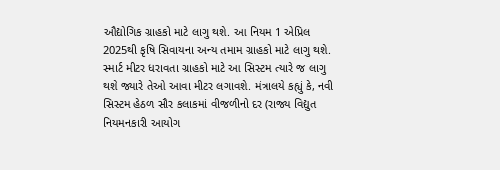ઔદ્યોગિક ગ્રાહકો માટે લાગુ થશે. આ નિયમ 1 એપ્રિલ 2025થી કૃષિ સિવાયના અન્ય તમામ ગ્રાહકો માટે લાગુ થશે. સ્માર્ટ મીટર ધરાવતા ગ્રાહકો માટે આ સિસ્ટમ ત્યારે જ લાગુ થશે જ્યારે તેઓ આવા મીટર લગાવશે. મંત્રાલયે કહ્યું કે, નવી સિસ્ટમ હેઠળ સૌર કલાકમાં વીજળીનો દર (રાજ્ય વિદ્યુત નિયમનકારી આયોગ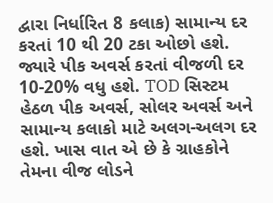દ્વારા નિર્ધારિત 8 કલાક) સામાન્ય દર કરતાં 10 થી 20 ટકા ઓછો હશે. જ્યારે પીક અવર્સ કરતાં વીજળી દર 10-20% વધુ હશે. TOD સિસ્ટમ હેઠળ પીક અવર્સ, સોલર અવર્સ અને સામાન્ય કલાકો માટે અલગ-અલગ દર હશે. ખાસ વાત એ છે કે ગ્રાહકોને તેમના વીજ લોડને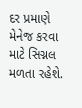દર પ્રમાણે મેનેજ કરવા માટે સિગ્નલ મળતા રહેશે.